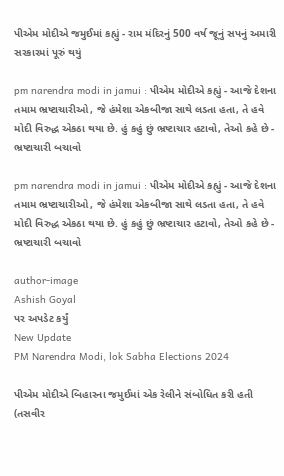પીએમ મોદીએ જમુઈમાં કહ્યું - રામ મંદિરનું 500 વર્ષ જૂનું સપનું અમારી સરકારમાં પૂરું થયું

pm narendra modi in jamui : પીએમ મોદીએ કહ્યું - આજે દેશના તમામ ભ્રષ્ટાચારીઓ, જે હંમેશા એકબીજા સાથે લડતા હતા, તે હવે મોદી વિરુદ્ધ એકઠા થયા છે. હું કહું છું ભ્રષ્ટાચાર હટાવો, તેઓ કહે છે - ભ્રષ્ટાચારી બચાવો

pm narendra modi in jamui : પીએમ મોદીએ કહ્યું - આજે દેશના તમામ ભ્રષ્ટાચારીઓ, જે હંમેશા એકબીજા સાથે લડતા હતા, તે હવે મોદી વિરુદ્ધ એકઠા થયા છે. હું કહું છું ભ્રષ્ટાચાર હટાવો, તેઓ કહે છે - ભ્રષ્ટાચારી બચાવો

author-image
Ashish Goyal
પર અપડેટ કર્યું
New Update
PM Narendra Modi, lok Sabha Elections 2024

પીએમ મોદીએ બિહારના જમુઈમાં એક રેલીને સંબોધિત કરી હતી (તસવીર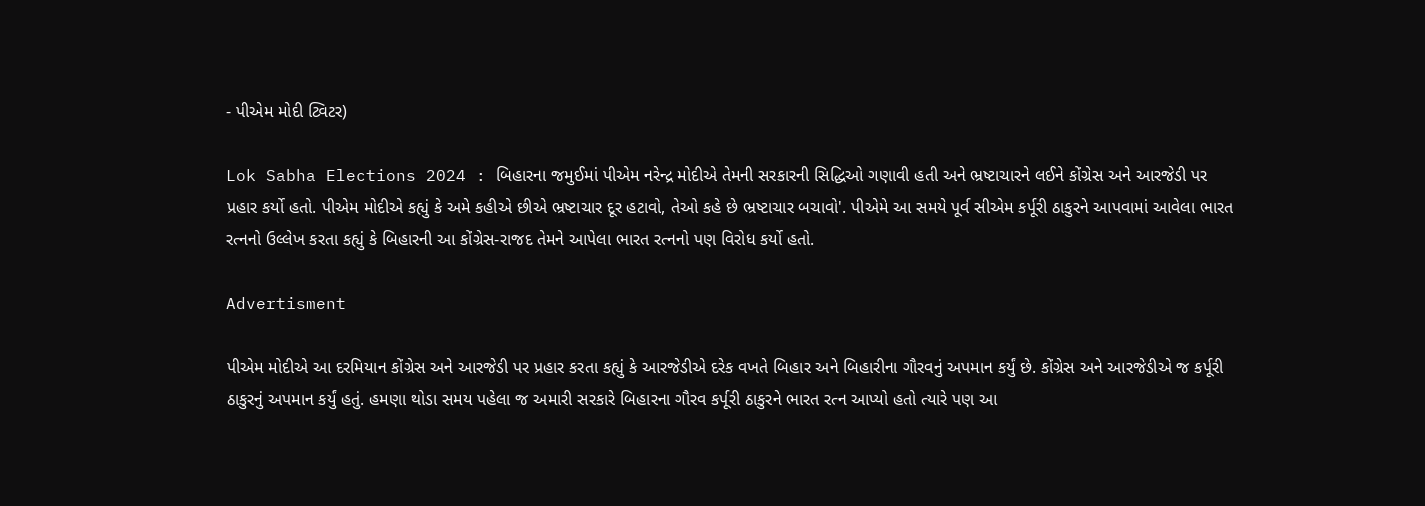- પીએમ મોદી ટ્વિટર)

Lok Sabha Elections 2024 : બિહારના જમુઈમાં પીએમ નરેન્દ્ર મોદીએ તેમની સરકારની સિદ્ધિઓ ગણાવી હતી અને ભ્રષ્ટાચારને લઈને કોંગ્રેસ અને આરજેડી પર પ્રહાર કર્યો હતો. પીએમ મોદીએ કહ્યું કે અમે કહીએ છીએ ભ્રષ્ટાચાર દૂર હટાવો, તેઓ કહે છે ભ્રષ્ટાચાર બચાવો'. પીએમે આ સમયે પૂર્વ સીએમ કર્પૂરી ઠાકુરને આપવામાં આવેલા ભારત રત્નનો ઉલ્લેખ કરતા કહ્યું કે બિહારની આ કોંગ્રેસ-રાજદ તેમને આપેલા ભારત રત્નનો પણ વિરોધ કર્યો હતો.

Advertisment

પીએમ મોદીએ આ દરમિયાન કોંગ્રેસ અને આરજેડી પર પ્રહાર કરતા કહ્યું કે આરજેડીએ દરેક વખતે બિહાર અને બિહારીના ગૌરવનું અપમાન કર્યું છે. કોંગ્રેસ અને આરજેડીએ જ કર્પૂરી ઠાકુરનું અપમાન કર્યું હતું. હમણા થોડા સમય પહેલા જ અમારી સરકારે બિહારના ગૌરવ કર્પૂરી ઠાકુરને ભારત રત્ન આપ્યો હતો ત્યારે પણ આ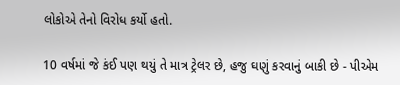લોકોએ તેનો વિરોધ કર્યો હતો.

10 વર્ષમાં જે કંઈ પણ થયું તે માત્ર ટ્રેલર છે, હજુ ઘણું કરવાનું બાકી છે - પીએમ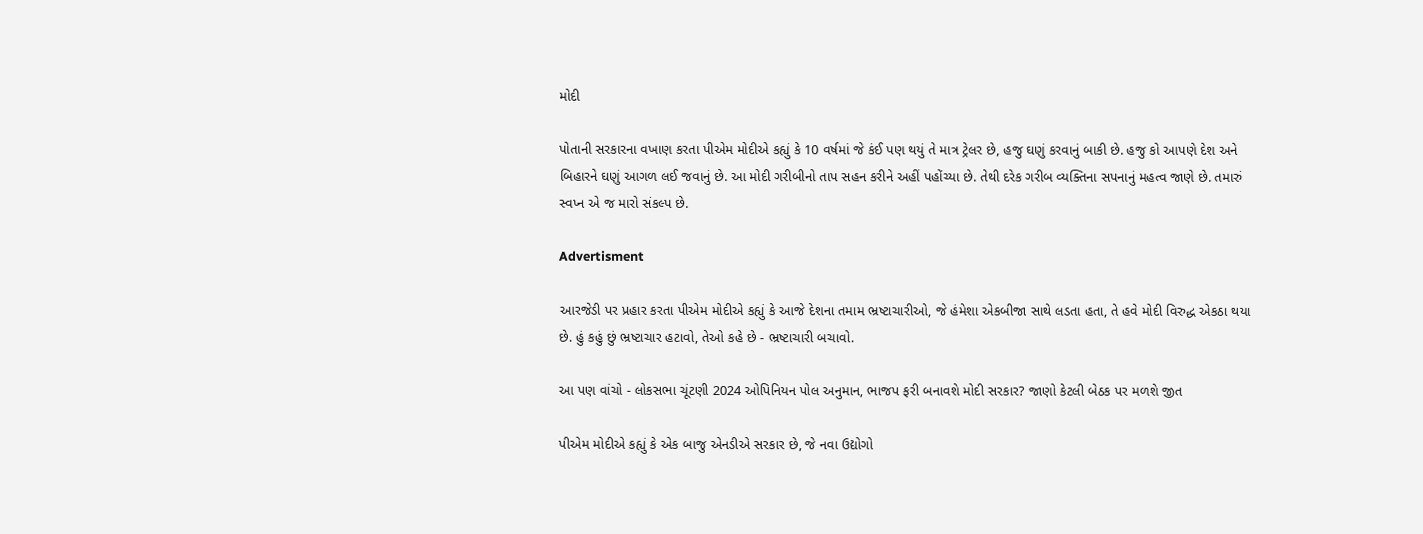મોદી

પોતાની સરકારના વખાણ કરતા પીએમ મોદીએ કહ્યું કે 10 વર્ષમાં જે કંઈ પણ થયું તે માત્ર ટ્રેલર છે, હજુ ઘણું કરવાનું બાકી છે. હજુ કો આપણે દેશ અને બિહારને ઘણું આગળ લઈ જવાનું છે. આ મોદી ગરીબીનો તાપ સહન કરીને અહીં પહોંચ્યા છે. તેથી દરેક ગરીબ વ્યક્તિના સપનાનું મહત્વ જાણે છે. તમારું સ્વપ્ન એ જ મારો સંકલ્પ છે.

Advertisment

આરજેડી પર પ્રહાર કરતા પીએમ મોદીએ કહ્યું કે આજે દેશના તમામ ભ્રષ્ટાચારીઓ, જે હંમેશા એકબીજા સાથે લડતા હતા, તે હવે મોદી વિરુદ્ધ એકઠા થયા છે. હું કહું છું ભ્રષ્ટાચાર હટાવો, તેઓ કહે છે - ભ્રષ્ટાચારી બચાવો.

આ પણ વાંચો - લોકસભા ચૂંટણી 2024 ઓપિનિયન પોલ અનુમાન, ભાજપ ફરી બનાવશે મોદી સરકાર? જાણો કેટલી બેઠક પર મળશે જીત

પીએમ મોદીએ કહ્યું કે એક બાજુ એનડીએ સરકાર છે, જે નવા ઉદ્યોગો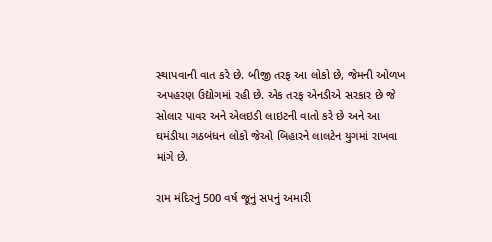સ્થાપવાની વાત કરે છે. બીજી તરફ આ લોકો છે, જેમની ઓળખ અપહરણ ઉદ્યોગમાં રહી છે. એક તરફ એનડીએ સરકાર છે જે સોલાર પાવર અને એલઇડી લાઇટની વાતો કરે છે અને આ ઘમંડીયા ગઠબંધન લોકો જેઓ બિહારને લાલટેન યુગમાં રાખવા માંગે છે.

રામ મંદિરનું 500 વર્ષ જૂનું સપનું અમારી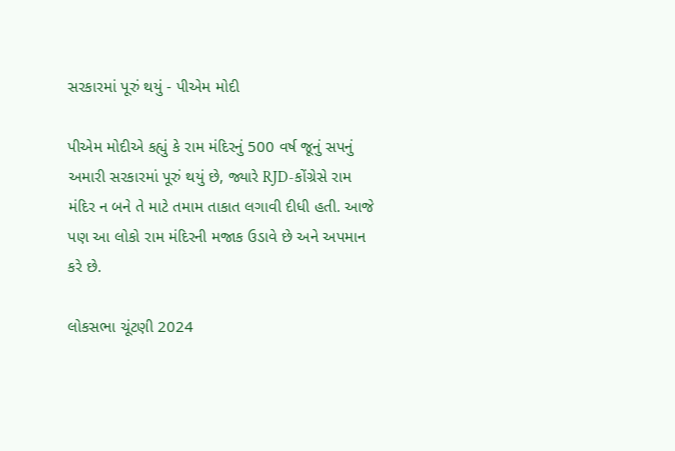સરકારમાં પૂરું થયું - પીએમ મોદી

પીએમ મોદીએ કહ્યું કે રામ મંદિરનું 500 વર્ષ જૂનું સપનું અમારી સરકારમાં પૂરું થયું છે, જ્યારે RJD-કોંગ્રેસે રામ મંદિર ન બને તે માટે તમામ તાકાત લગાવી દીધી હતી. આજે પણ આ લોકો રામ મંદિરની મજાક ઉડાવે છે અને અપમાન કરે છે.

લોકસભા ચૂંટણી 2024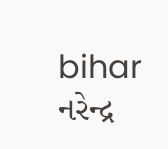bihar નરેન્દ્ર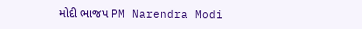મોદી ભાજપ PM Narendra Modi